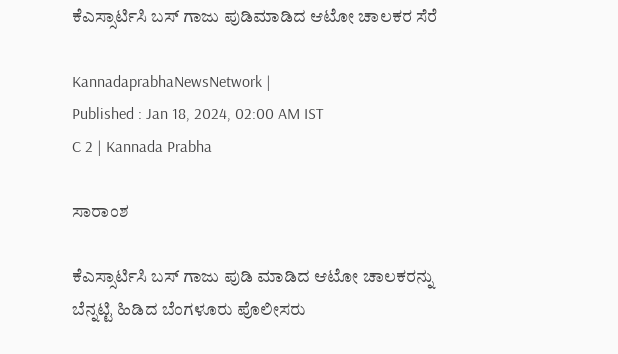ಕೆಎಸ್ಸಾರ್ಟಿಸಿ ಬಸ್‌ ಗಾಜು ಪುಡಿಮಾಡಿದ ಆಟೋ ಚಾಲಕರ ಸೆರೆ

KannadaprabhaNewsNetwork |
Published : Jan 18, 2024, 02:00 AM IST
C 2 | Kannada Prabha

ಸಾರಾಂಶ

ಕೆಎಸ್ಸಾರ್ಟಿಸಿ ಬಸ್‌ ಗಾಜು ಪುಡಿ ಮಾಡಿದ ಆಟೋ ಚಾಲಕರನ್ನು ಬೆನ್ನಟ್ಟಿ ಹಿಡಿದ ಬೆಂಗಳೂರು ಪೊಲೀಸರು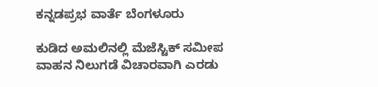ಕನ್ನಡಪ್ರಭ ವಾರ್ತೆ ಬೆಂಗಳೂರು

ಕುಡಿದ ಅಮಲಿನಲ್ಲಿ ಮೆಜೆಸ್ಟಿಕ್ ಸಮೀಪ ವಾಹನ ನಿಲುಗಡೆ ವಿಚಾರವಾಗಿ ಎರಡು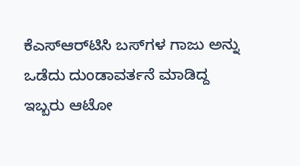ಕೆಎಸ್‌ಆರ್‌ಟಿಸಿ ಬಸ್‌ಗಳ ಗಾಜು ಅನ್ನು ಒಡೆದು ದುಂಡಾವರ್ತನೆ ಮಾಡಿದ್ದ ಇಬ್ಬರು ಆಟೋ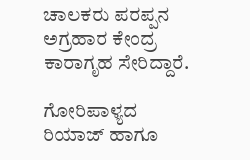ಚಾಲಕರು ಪರಪ್ಪನ ಅಗ್ರಹಾರ ಕೇಂದ್ರ ಕಾರಾಗೃಹ ಸೇರಿದ್ದಾರೆ.

ಗೋರಿಪಾಳ್ಯದ ರಿಯಾಜ್ ಹಾಗೂ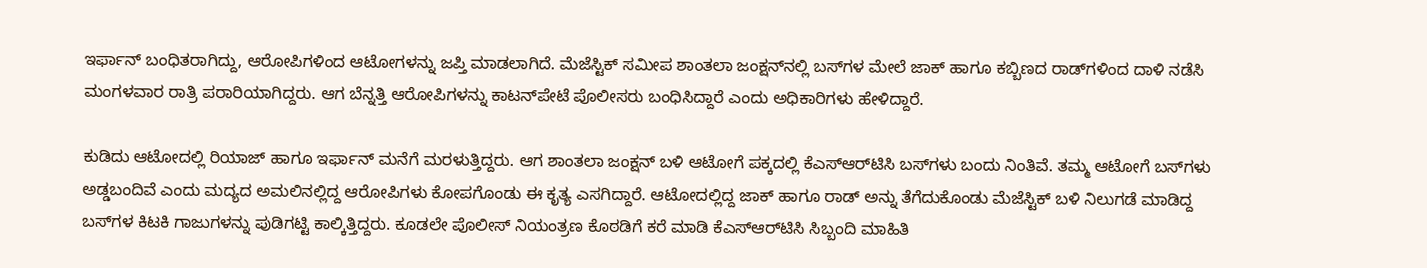ಇರ್ಫಾನ್‌ ಬಂಧಿತರಾಗಿದ್ದು, ಆರೋಪಿಗಳಿಂದ ಆಟೋಗಳನ್ನು ಜಪ್ತಿ ಮಾಡಲಾಗಿದೆ. ಮೆಜೆಸ್ಟಿಕ್ ಸಮೀಪ ಶಾಂತಲಾ ಜಂಕ್ಷನ್‌ನಲ್ಲಿ ಬಸ್‌ಗಳ ಮೇಲೆ ಜಾಕ್ ಹಾಗೂ ಕಬ್ಬಿಣದ ರಾಡ್‌ಗಳಿಂದ ದಾಳಿ ನಡೆಸಿ ಮಂಗಳವಾರ ರಾತ್ರಿ ಪರಾರಿಯಾಗಿದ್ದರು. ಆಗ ಬೆನ್ನತ್ತಿ ಆರೋಪಿಗಳನ್ನು ಕಾಟನ್‌ಪೇಟೆ ಪೊಲೀಸರು ಬಂಧಿಸಿದ್ದಾರೆ ಎಂದು ಅಧಿಕಾರಿಗಳು ಹೇಳಿದ್ದಾರೆ.

ಕುಡಿದು ಆಟೋದಲ್ಲಿ ರಿಯಾಜ್ ಹಾಗೂ ಇರ್ಫಾನ್‌ ಮನೆಗೆ ಮರಳುತ್ತಿದ್ದರು. ಆಗ ಶಾಂತಲಾ ಜಂಕ್ಷನ್‌ ಬಳಿ ಆಟೋಗೆ ಪಕ್ಕದಲ್ಲಿ ಕೆಎಸ್‌ಆರ್‌ಟಿಸಿ ಬಸ್‌ಗಳು ಬಂದು ನಿಂತಿವೆ. ತಮ್ಮ ಆಟೋಗೆ ಬಸ್‌ಗಳು ಅಡ್ಡಬಂದಿವೆ ಎಂದು ಮದ್ಯದ ಅಮಲಿನಲ್ಲಿದ್ದ ಆರೋಪಿಗಳು ಕೋಪಗೊಂಡು ಈ ಕೃತ್ಯ ಎಸಗಿದ್ದಾರೆ. ಆಟೋದಲ್ಲಿದ್ದ ಜಾಕ್ ಹಾಗೂ ರಾಡ್‌ ಅನ್ನು ತೆಗೆದುಕೊಂಡು ಮೆಜೆಸ್ಟಿಕ್ ಬಳಿ ನಿಲುಗಡೆ ಮಾಡಿದ್ದ ಬಸ್‌ಗಳ ಕಿಟಕಿ ಗಾಜುಗಳನ್ನು ಪುಡಿಗಟ್ಟಿ ಕಾಲ್ಕಿತ್ತಿದ್ದರು. ಕೂಡಲೇ ಪೊಲೀಸ್ ನಿಯಂತ್ರಣ ಕೊಠಡಿಗೆ ಕರೆ ಮಾಡಿ ಕೆಎಸ್‌ಆರ್‌ಟಿಸಿ ಸಿಬ್ಬಂದಿ ಮಾಹಿತಿ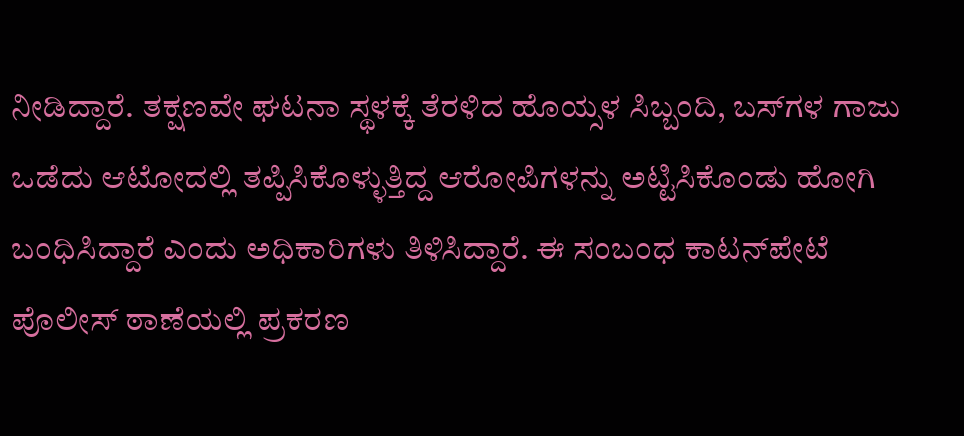ನೀಡಿದ್ದಾರೆ. ತಕ್ಷಣವೇ ಘಟನಾ ಸ್ಥಳಕ್ಕೆ ತೆರಳಿದ ಹೊಯ್ಸಳ ಸಿಬ್ಬಂದಿ, ಬಸ್‌ಗಳ ಗಾಜು ಒಡೆದು ಆಟೋದಲ್ಲಿ ತಪ್ಪಿಸಿಕೊಳ್ಳುತ್ತಿದ್ದ ಆರೋಪಿಗಳನ್ನು ಅಟ್ಟಿಸಿಕೊಂಡು ಹೋಗಿ ಬಂಧಿಸಿದ್ದಾರೆ ಎಂದು ಅಧಿಕಾರಿಗಳು ತಿಳಿಸಿದ್ದಾರೆ. ಈ ಸಂಬಂಧ ಕಾಟನ್‌ಪೇಟೆ ಪೊಲೀಸ್ ಠಾಣೆಯಲ್ಲಿ ಪ್ರಕರಣ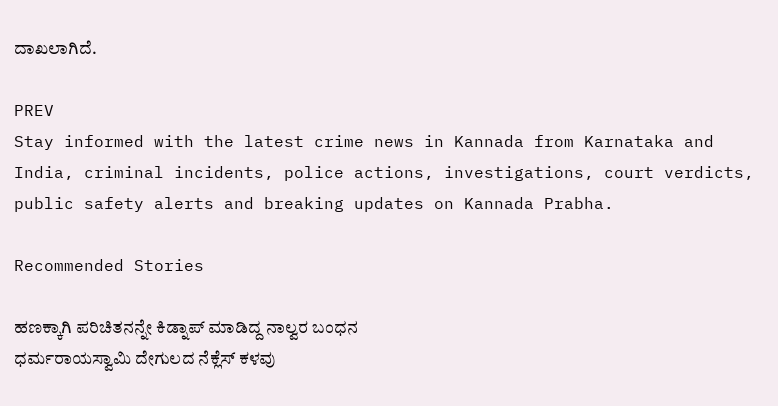ದಾಖಲಾಗಿದೆ.

PREV
Stay informed with the latest crime news in Kannada from Karnataka and India, criminal incidents, police actions, investigations, court verdicts, public safety alerts and breaking updates on Kannada Prabha.

Recommended Stories

ಹಣಕ್ಕಾಗಿ ಪರಿಚಿತನನ್ನೇ ಕಿಡ್ನಾಪ್‌ ಮಾಡಿದ್ದ ನಾಲ್ವರ ಬಂಧನ
ಧರ್ಮರಾಯಸ್ವಾಮಿ ದೇಗುಲದ ನೆಕ್ಲೆಸ್‌ ಕಳವು